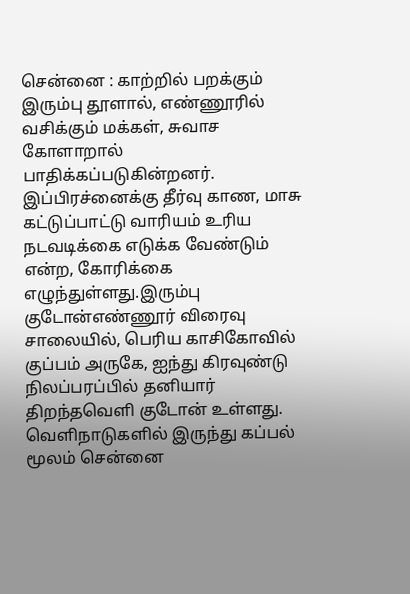சென்னை : காற்றில் பறக்கும் இரும்பு தூளால், எண்ணூரில் வசிக்கும் மக்கள், சுவாச கோளாறால் பாதிக்கப்படுகின்றனர். இப்பிரச்னைக்கு தீர்வு காண, மாசு கட்டுப்பாட்டு வாரியம் உரிய நடவடிக்கை எடுக்க வேண்டும் என்ற, கோரிக்கை எழுந்துள்ளது.இரும்பு குடோன்எண்ணூர் விரைவு சாலையில், பெரிய காசிகோவில் குப்பம் அருகே, ஐந்து கிரவுண்டு நிலப்பரப்பில் தனியார் திறந்தவெளி குடோன் உள்ளது. வெளிநாடுகளில் இருந்து கப்பல் மூலம் சென்னை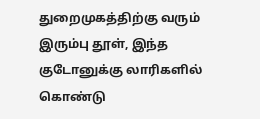துறைமுகத்திற்கு வரும் இரும்பு தூள், இந்த குடோனுக்கு லாரிகளில் கொண்டு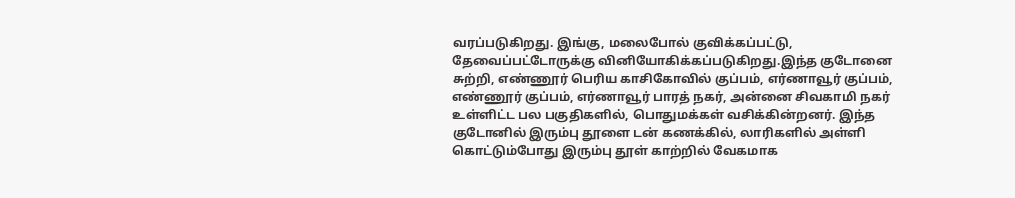வரப்படுகிறது. இங்கு, மலைபோல் குவிக்கப்பட்டு, தேவைப்பட்டோருக்கு வினியோகிக்கப்படுகிறது.இந்த குடோனை சுற்றி, எண்ணூர் பெரிய காசிகோவில் குப்பம், எர்ணாவூர் குப்பம், எண்ணூர் குப்பம், எர்ணாவூர் பாரத் நகர், அன்னை சிவகாமி நகர் உள்ளிட்ட பல பகுதிகளில், பொதுமக்கள் வசிக்கின்றனர். இந்த குடோனில் இரும்பு தூளை டன் கணக்கில், லாரிகளில் அள்ளி கொட்டும்போது இரும்பு தூள் காற்றில் வேகமாக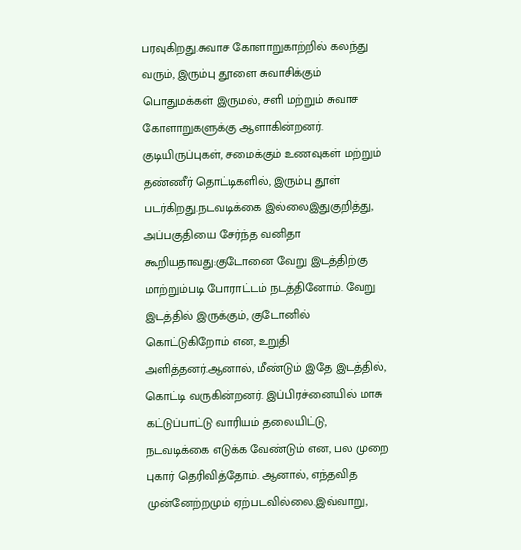பரவுகிறது.சுவாச கோளாறுகாற்றில் கலந்து வரும், இரும்பு தூளை சுவாசிக்கும் பொதுமக்கள் இருமல், சளி மற்றும் சுவாச கோளாறுகளுக்கு ஆளாகின்றனர். குடியிருப்புகள், சமைக்கும் உணவுகள் மற்றும் தண்ணீர் தொட்டிகளில், இரும்பு தூள் படர்கிறது.நடவடிக்கை இல்லைஇதுகுறித்து, அப்பகுதியை சேர்ந்த வனிதா கூறியதாவது:குடோனை வேறு இடத்திற்கு மாற்றும்படி போராட்டம் நடத்தினோம். வேறு இடத்தில் இருக்கும், குடோனில் கொட்டுகிறோம் என, உறுதி அளித்தனர்.ஆனால், மீண்டும் இதே இடத்தில், கொட்டி வருகின்றனர். இப்பிரச்னையில் மாசு கட்டுப்பாட்டு வாரியம் தலையிட்டு, நடவடிக்கை எடுக்க வேண்டும் என, பல முறை புகார் தெரிவித்தோம். ஆனால், எந்தவித முன்னேற்றமும் ஏற்படவில்லை.இவ்வாறு,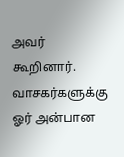அவர் கூறினார்.
வாசகர்களுக்கு ஓர் அன்பான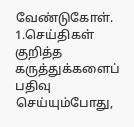வேண்டுகோள்.
1.செய்திகள் குறித்த கருத்துக்களைப் பதிவு செய்யும்போது,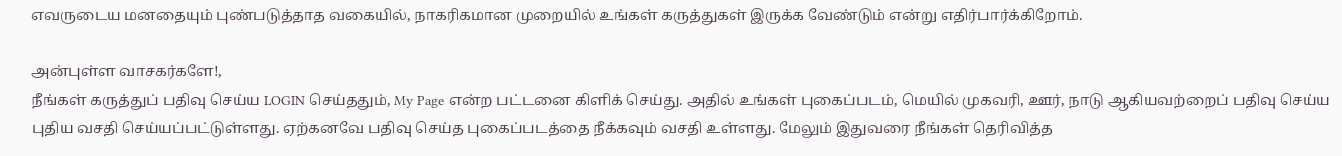எவருடைய மனதையும் புண்படுத்தாத வகையில், நாகரிகமான முறையில் உங்கள் கருத்துகள் இருக்க வேண்டும் என்று எதிர்பார்க்கிறோம்.

அன்புள்ள வாசகர்களே!,
நீங்கள் கருத்துப் பதிவு செய்ய LOGIN செய்ததும், My Page என்ற பட்டனை கிளிக் செய்து. அதில் உங்கள் புகைப்படம், மெயில் முகவரி, ஊர், நாடு ஆகியவற்றைப் பதிவு செய்ய புதிய வசதி செய்யப்பட்டுள்ளது. ஏற்கனவே பதிவு செய்த புகைப்படத்தை நீக்கவும் வசதி உள்ளது. மேலும் இதுவரை நீங்கள் தெரிவித்த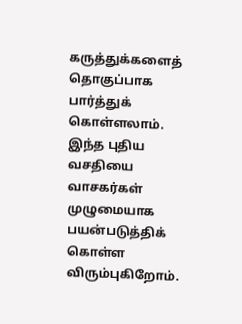கருத்துக்களைத் தொகுப்பாக பார்த்துக் கொள்ளலாம். இந்த புதிய வசதியை வாசகர்கள் முழுமையாக பயன்படுத்திக் கொள்ள விரும்புகிறோம்.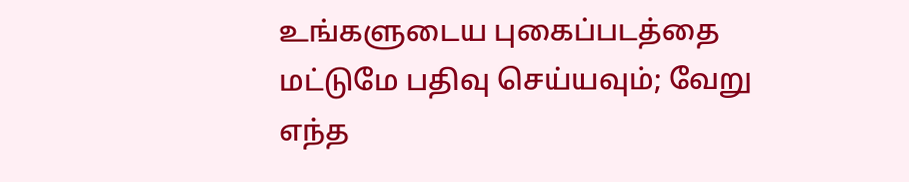உங்களுடைய புகைப்படத்தை மட்டுமே பதிவு செய்யவும்; வேறு எந்த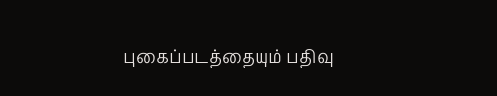புகைப்படத்தையும் பதிவு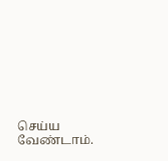செய்ய வேண்டாம்.